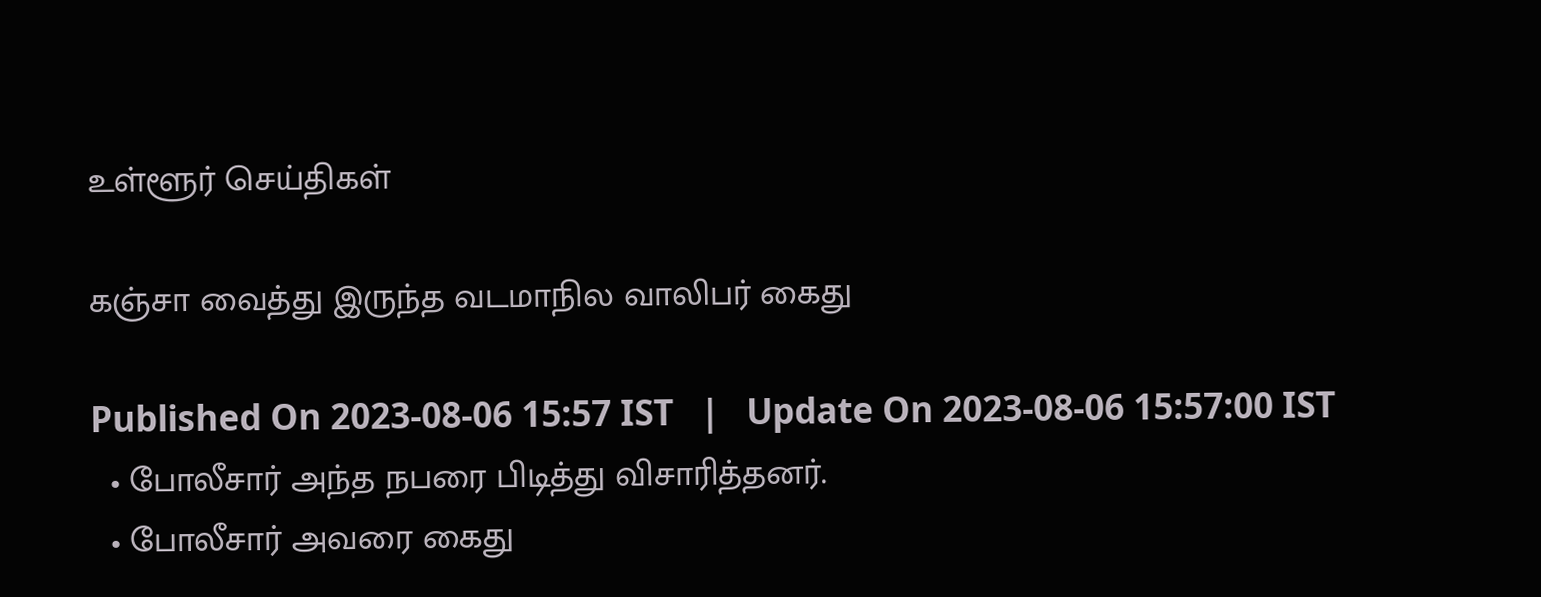உள்ளூர் செய்திகள்

கஞ்சா வைத்து இருந்த வடமாநில வாலிபர் கைது

Published On 2023-08-06 15:57 IST   |   Update On 2023-08-06 15:57:00 IST
  • போலீசார் அந்த நபரை பிடித்து விசாரித்தனர்.
  • போலீசார் அவரை கைது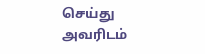செய்து அவரிடம்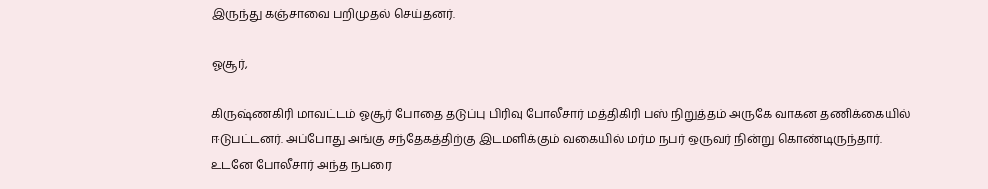இருந்து கஞ்சாவை பறிமுதல் செய்தனர்.

ஓசூர்,

கிருஷ்ணகிரி மாவட்டம் ஓசூர் போதை தடுப்பு பிரிவு போலீசார் மத்திகிரி பஸ் நிறுத்தம் அருகே வாகன தணிக்கையில் ஈடுபட்டனர். அப்போது அங்கு சந்தேகத்திற்கு இடமளிக்கும் வகையில் மர்ம நபர் ஒருவர் நின்று கொண்டிருந்தார். உடனே போலீசார் அந்த நபரை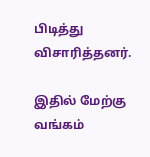பிடித்து விசாரித்தனர்.

இதில் மேற்கு வங்கம்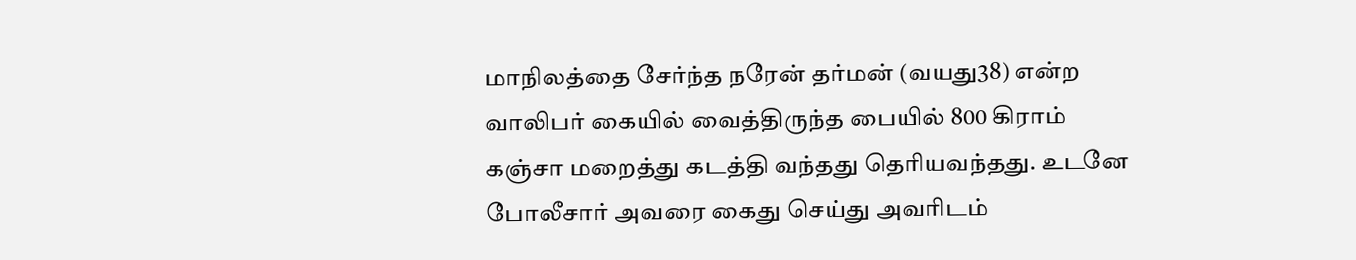மாநிலத்தை சேர்ந்த நரேன் தர்மன் (வயது38) என்ற வாலிபர் கையில் வைத்திருந்த பையில் 800 கிராம் கஞ்சா மறைத்து கடத்தி வந்தது தெரியவந்தது. உடனே போலீசார் அவரை கைது செய்து அவரிடம்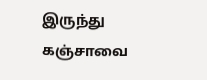இருந்து கஞ்சாவை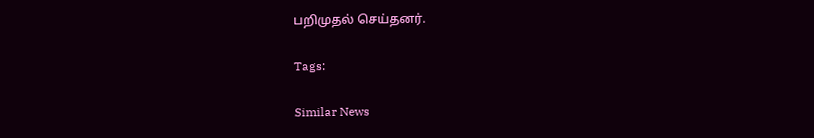பறிமுதல் செய்தனர்.

Tags:

Similar News